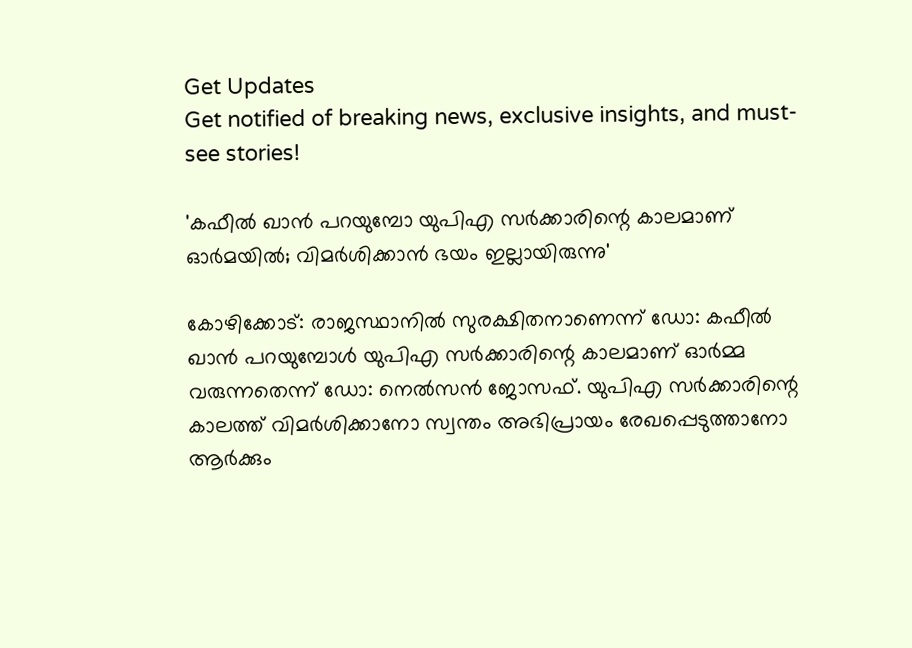Get Updates
Get notified of breaking news, exclusive insights, and must-see stories!

'കഫീല്‍ ഖാന്‍ പറയുമ്പോ യുപിഎ സര്‍ക്കാരിന്റെ കാലമാണ് ഓര്‍മയില്‍; വിമര്‍ശിക്കാന്‍ ഭയം ഇല്ലായിരുന്നു'

കോഴിക്കോട്: രാജസ്ഥാനില്‍ സുരക്ഷിതനാണെന്ന് ഡോ: കഫീല്‍ ഖാന്‍ പറയുമ്പോള്‍ യുപിഎ സര്‍ക്കാരിന്റെ കാലമാണ് ഓര്‍മ്മ വരുന്നതെന്ന് ഡോ: നെല്‍സന്‍ ജോസഫ്. യുപിഎ സര്‍ക്കാരിന്റെ കാലത്ത് വിമര്‍ശിക്കാനോ സ്വന്തം അഭിപ്രായം രേഖപ്പെടുത്താനോ ആര്‍ക്കും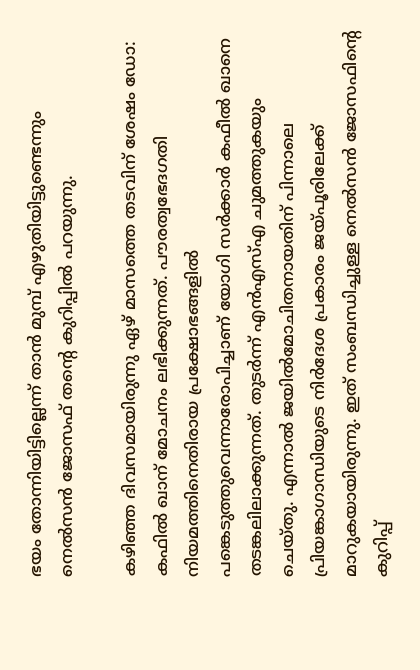ഭയം തോന്നിയിട്ടില്ലെന്ന് താന്‍ മുമ്പ് എഴുതിയിട്ടുണ്ടെന്നും നെല്‍സന്‍ ജോസഫ് തന്റെ കുറിപ്പില്‍ പറയുന്നു.

കഴിഞ്ഞ ദിവസമായിരുന്നു ഏഴ് മാസത്തെ തടവിന് ശേഷം ഡോ: കഫില്‍ ഖാന് മോചനം ലഭിക്കുന്നത്. പൗരത്വഭേദഗതി നിയമത്തിനെതിരായ പ്രക്ഷോഭങ്ങളില്‍ പങ്കെടുത്തുവെന്നാരോപിച്ചാണ് യോഗി സര്‍ക്കാര്‍ കഫീല്‍ ഖാനെ തടങ്കലിലാക്കുന്നത്. തുടര്‍ന്ന് എന്‍എസ്എ ചുമത്തുകയും ചെയ്തു. എന്നാല്‍ ജയില്‍മോചിതനായതിന് പിന്നാലെ പ്രിയങ്കാഗാന്ധിയുടെ നിര്‍ദേശ പ്രകാരം ജയ്പൂരിലേക്ക് മാറുകയായിരുന്നു. ഇത് സംബന്ധിച്ചുള്ള നെല്‍സന്‍ ജോസഫിന്റെ കുറിപ്പ്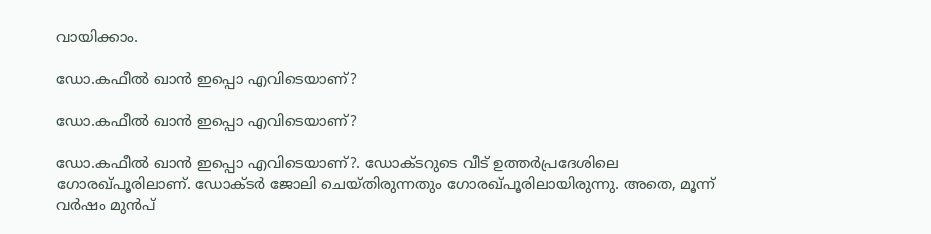വായിക്കാം.

ഡോ.കഫീല്‍ ഖാന്‍ ഇപ്പൊ എവിടെയാണ്?

ഡോ.കഫീല്‍ ഖാന്‍ ഇപ്പൊ എവിടെയാണ്?

ഡോ.കഫീല്‍ ഖാന്‍ ഇപ്പൊ എവിടെയാണ്?. ഡോക്ടറുടെ വീട് ഉത്തര്‍പ്രദേശിലെ ഗോരഖ്പൂരിലാണ്. ഡോക്ടര്‍ ജോലി ചെയ്തിരുന്നതും ഗോരഖ്പൂരിലായിരുന്നു. അതെ, മൂന്ന് വര്‍ഷം മുന്‍പ്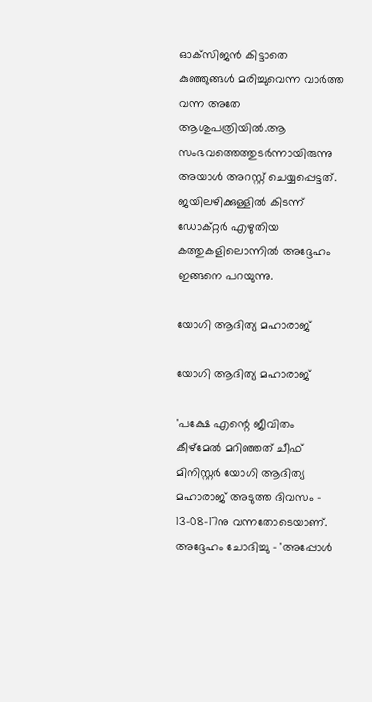ഓക്‌സിജന്‍ കിട്ടാതെ കുഞ്ഞുങ്ങള്‍ മരിച്ചുവെന്ന വാര്‍ത്ത വന്ന അതേ ആശുപത്രിയില്‍.ആ സംഭവത്തെത്തുടര്‍ന്നായിരുന്നു അയാള്‍ അറസ്റ്റ് ചെയ്യപ്പെട്ടത്. ജയിലഴിക്കുള്ളില്‍ കിടന്ന് ഡോക്റ്റര്‍ എഴുതിയ കത്തുകളിലൊന്നില്‍ അദ്ദേഹം ഇങ്ങനെ പറയുന്നു.

യോഗി ആദിത്യ മഹാരാജ്

യോഗി ആദിത്യ മഹാരാജ്

'പക്ഷേ എന്റെ ജീവിതം കീഴ്‌മേല്‍ മറിഞ്ഞത് ചീഫ് മിനിസ്റ്റര്‍ യോഗി ആദിത്യ മഹാരാജ് അടുത്ത ദിവസം - 13-08-17നു വന്നതോടെയാണ്. അദ്ദേഹം ചോദിച്ചു - 'അപ്പോള്‍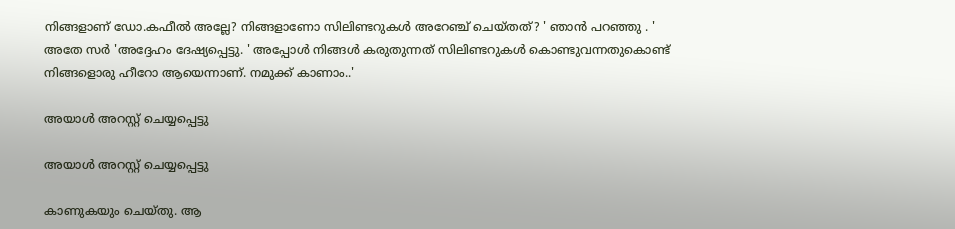നിങ്ങളാണ് ഡോ.കഫീല്‍ അല്ലേ? നിങ്ങളാണോ സിലിണ്ടറുകള്‍ അറേഞ്ച് ചെയ്തത്? ' ഞാന്‍ പറഞ്ഞു . ' അതേ സര്‍ 'അദ്ദേഹം ദേഷ്യപ്പെട്ടു. ' അപ്പോള്‍ നിങ്ങള്‍ കരുതുന്നത് സിലിണ്ടറുകള്‍ കൊണ്ടുവന്നതുകൊണ്ട് നിങ്ങളൊരു ഹീറോ ആയെന്നാണ്. നമുക്ക് കാണാം..'

അയാള്‍ അറസ്റ്റ് ചെയ്യപ്പെട്ടു

അയാള്‍ അറസ്റ്റ് ചെയ്യപ്പെട്ടു

കാണുകയും ചെയ്തു. ആ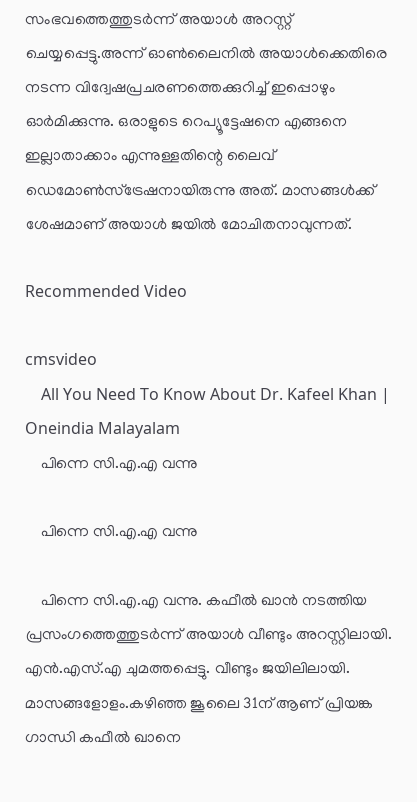സംഭവത്തെത്തുടര്‍ന്ന് അയാള്‍ അറസ്റ്റ് ചെയ്യപ്പെട്ടു.അന്ന് ഓണ്‍ലൈനില്‍ അയാള്‍ക്കെതിരെ നടന്ന വിദ്വേഷപ്രചരണത്തെക്കുറിച്ച് ഇപ്പൊഴും ഓര്‍മിക്കുന്നു. ഒരാളുടെ റെപ്യൂട്ടേഷനെ എങ്ങനെ ഇല്ലാതാക്കാം എന്നുള്ളതിന്റെ ലൈവ് ഡെമോണ്‍സ്‌ട്രേഷനായിരുന്നു അത്. മാസങ്ങള്‍ക്ക് ശേഷമാണ് അയാള്‍ ജയില്‍ മോചിതനാവുന്നത്.

Recommended Video

cmsvideo
    All You Need To Know About Dr. Kafeel Khan | Oneindia Malayalam
    പിന്നെ സി.എ.എ വന്നു

    പിന്നെ സി.എ.എ വന്നു

    പിന്നെ സി.എ.എ വന്നു. കഫീല്‍ ഖാന്‍ നടത്തിയ പ്രസംഗത്തെത്തുടര്‍ന്ന് അയാള്‍ വീണ്ടും അറസ്റ്റിലായി. എന്‍.എസ്.എ ചുമത്തപ്പെട്ടു. വീണ്ടും ജയിലിലായി. മാസങ്ങളോളം.കഴിഞ്ഞ ജൂലൈ 31ന് ആണ് പ്രിയങ്ക ഗാന്ധി കഫീല്‍ ഖാനെ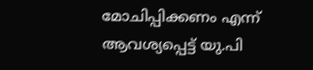മോചിപ്പിക്കണം എന്ന് ആവശ്യപ്പെട്ട് യു.പി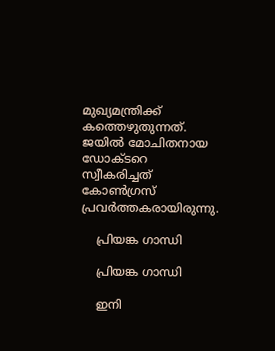മുഖ്യമന്ത്രിക്ക് കത്തെഴുതുന്നത്. ജയില്‍ മോചിതനായ ഡോക്ടറെ സ്വീകരിച്ചത് കോണ്‍ഗ്രസ് പ്രവര്‍ത്തകരായിരുന്നു.

    പ്രിയങ്ക ഗാന്ധി

    പ്രിയങ്ക ഗാന്ധി

    ഇനി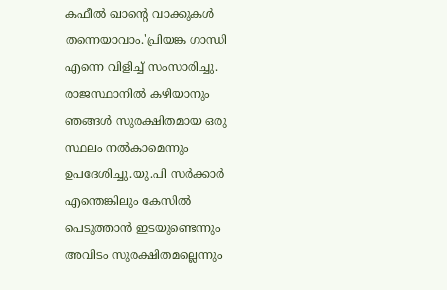കഫീല്‍ ഖാന്റെ വാക്കുകള്‍ തന്നെയാവാം.'പ്രിയങ്ക ഗാന്ധി എന്നെ വിളിച്ച് സംസാരിച്ചു. രാജസ്ഥാനില്‍ കഴിയാനും ഞങ്ങള്‍ സുരക്ഷിതമായ ഒരു സ്ഥലം നല്‍കാമെന്നും ഉപദേശിച്ചു.യു.പി സര്‍ക്കാര്‍ എന്തെങ്കിലും കേസില്‍ പെടുത്താന്‍ ഇടയുണ്ടെന്നും അവിടം സുരക്ഷിതമല്ലെന്നും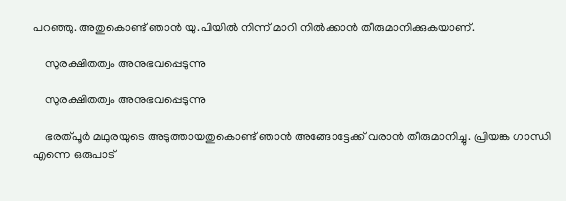പറഞ്ഞു. അതുകൊണ്ട് ഞാന്‍ യു.പിയില്‍ നിന്ന് മാറി നില്‍ക്കാന്‍ തീരുമാനിക്കുകയാണ്.

    സുരക്ഷിതത്വം അനുഭവപ്പെടുന്നു

    സുരക്ഷിതത്വം അനുഭവപ്പെടുന്നു

    ഭരത്പൂര്‍ മഥുരയുടെ അടുത്തായതുകൊണ്ട് ഞാന്‍ അങ്ങോട്ടേക്ക് വരാന്‍ തീരുമാനിച്ചു. പ്രിയങ്ക ഗാന്ധി എന്നെ ഒരുപാട്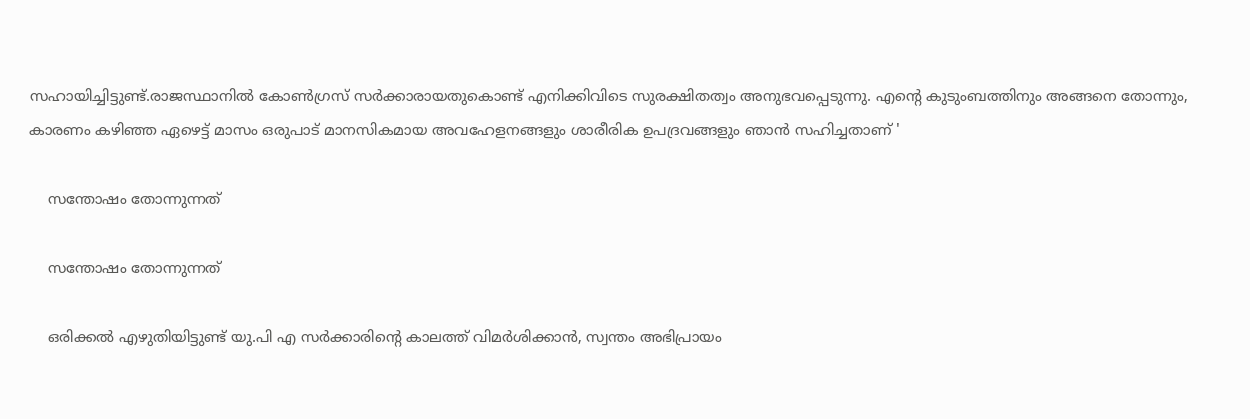സഹായിച്ചിട്ടുണ്ട്.രാജസ്ഥാനില്‍ കോണ്‍ഗ്രസ് സര്‍ക്കാരായതുകൊണ്ട് എനിക്കിവിടെ സുരക്ഷിതത്വം അനുഭവപ്പെടുന്നു. എന്റെ കുടുംബത്തിനും അങ്ങനെ തോന്നും, കാരണം കഴിഞ്ഞ ഏഴെട്ട് മാസം ഒരുപാട് മാനസികമായ അവഹേളനങ്ങളും ശാരീരിക ഉപദ്രവങ്ങളും ഞാന്‍ സഹിച്ചതാണ് '

    സന്തോഷം തോന്നുന്നത്

    സന്തോഷം തോന്നുന്നത്

    ഒരിക്കല്‍ എഴുതിയിട്ടുണ്ട് യു.പി എ സര്‍ക്കാരിന്റെ കാലത്ത് വിമര്‍ശിക്കാന്‍, സ്വന്തം അഭിപ്രായം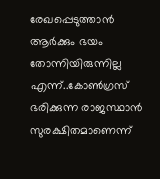രേഖപ്പെടുത്താന്‍ ആര്‍ക്കും ഭയം തോന്നിയിരുന്നില്ല എന്ന്..കോണ്‍ഗ്രസ് ഭരിക്കുന്ന രാജസ്ഥാന്‍ സുരക്ഷിതമാണെന്ന്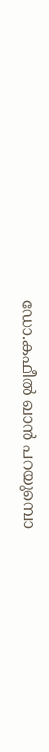ഡോ.കഫീല്‍ ഖാന്‍ പറയുമ്പൊ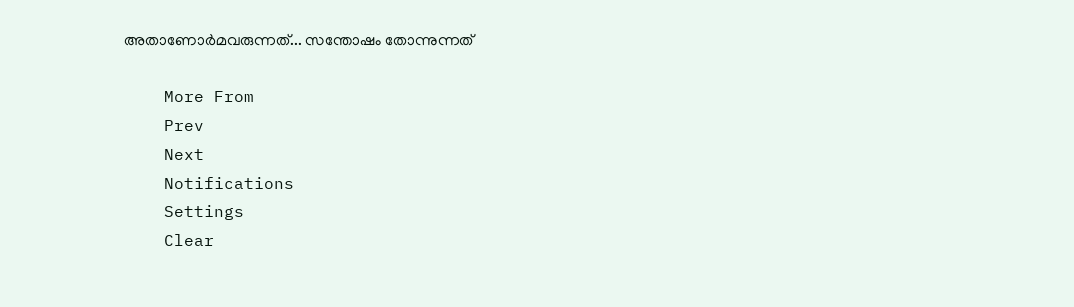അതാണോര്‍മവരുന്നത്... സന്തോഷം തോന്നുന്നത്

    More From
    Prev
    Next
    Notifications
    Settings
    Clear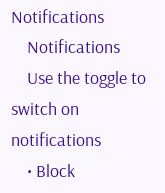Notifications
    Notifications
    Use the toggle to switch on notifications
    • Block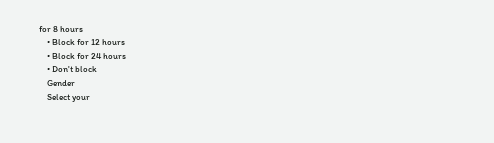for 8 hours
    • Block for 12 hours
    • Block for 24 hours
    • Don't block
    Gender
    Select your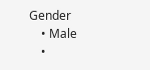Gender
    • Male
    •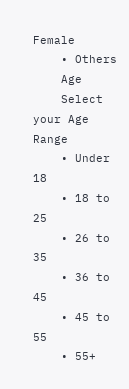Female
    • Others
    Age
    Select your Age Range
    • Under 18
    • 18 to 25
    • 26 to 35
    • 36 to 45
    • 45 to 55
    • 55+